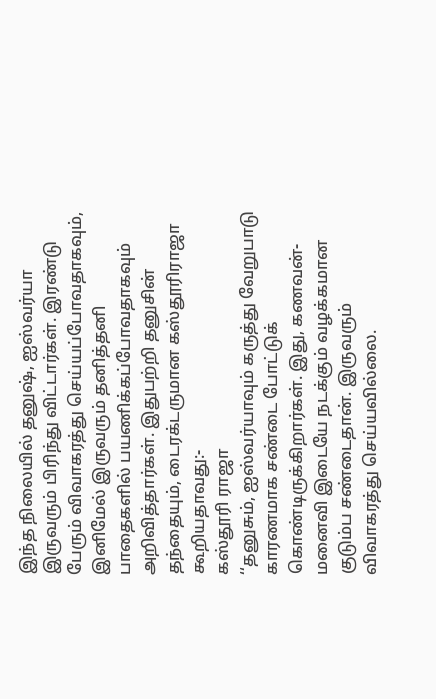இந்த நிலையில் தனுஷ், ஐஸ்வர்யா இருவரும் பிரிந்து விட்டார்கள். இரண்டு பேரும் விவாகரத்து செய்யப்போவதாகவும், இனிமேல் இருவரும் தனித்தனி பாதைகளில் பயணிக்கப்போவதாகவும் அறிவித்தார்கள். இதுபற்றி தனுசின் தந்தையும், டைரக்டருமான கஸ்தூரிராஜா கூறியதாவது:-
கஸ்தூரி ராஜா
‘‘தனுசும், ஐஸ்வர்யாவும் கருத்து வேறுபாடு காரணமாக சண்டை போட்டுக் கொண்டிருக்கிறார்கள். இது, கணவன்-மனைவி இடையே நடக்கும் வழக்கமான குடும்ப சண்டைதான். இருவரும் விவாகரத்து செய்யவில்லை.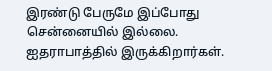இரண்டு பேருமே இப்போது சென்னையில் இல்லை. ஐதராபாத்தில் இருக்கிறார்கள்.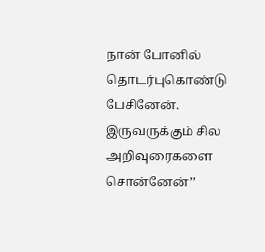நான் போனில் தொடர்புகொண்டு பேசினேன். இருவருக்கும் சில அறிவுரைகளை சொன்னேன்’’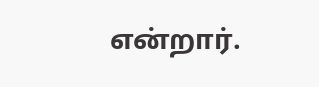என்றார்.